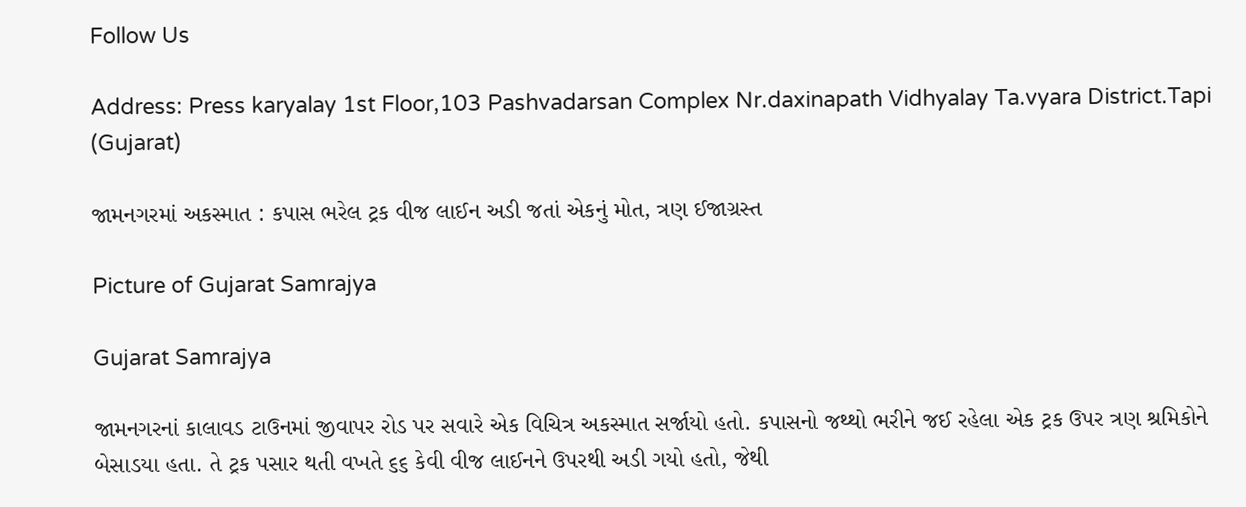Follow Us

Address: Press karyalay 1st Floor,103 Pashvadarsan Complex Nr.daxinapath Vidhyalay Ta.vyara District.Tapi (Gujarat)

જામનગરમાં અકસ્માત : કપાસ ભરેલ ટ્રક વીજ લાઈન અડી જતાં એકનું મોત, ત્રણ ઈજાગ્રસ્ત

Picture of Gujarat Samrajya

Gujarat Samrajya

જામનગરનાં કાલાવડ ટાઉનમાં જીવાપર રોડ પર સવારે એક વિચિત્ર અકસ્માત સર્જાયો હતો. કપાસનો જથ્થો ભરીને જઈ રહેલા એક ટ્રક ઉપર ત્રણ શ્રમિકોને બેસાડયા હતા. તે ટ્રક પસાર થતી વખતે ૬૬ કેવી વીજ લાઈનને ઉપરથી અડી ગયો હતો, જેથી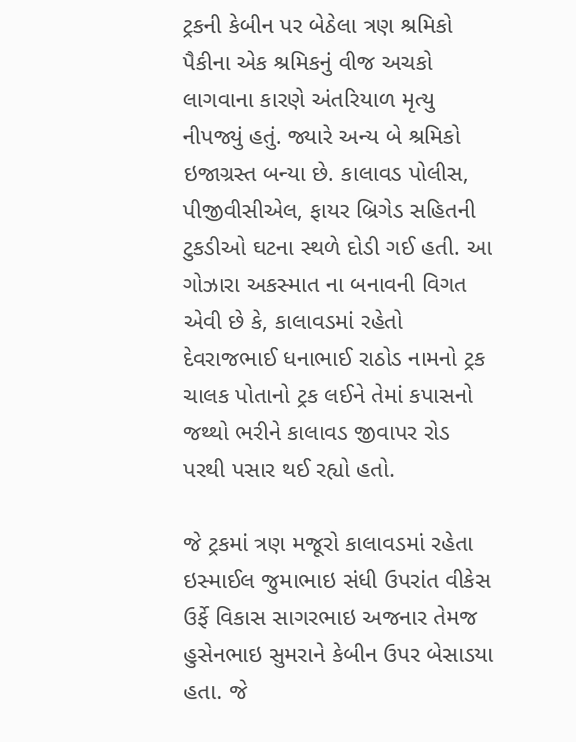ટ્રકની કેબીન પર બેઠેલા ત્રણ શ્રમિકો પૈકીના એક શ્રમિકનું વીજ અચકો લાગવાના કારણે અંતરિયાળ મૃત્યુ નીપજ્યું હતું. જ્યારે અન્ય બે શ્રમિકો  ઇજાગ્રસ્ત બન્યા છે. કાલાવડ પોલીસ, પીજીવીસીએલ, ફાયર બ્રિગેડ સહિતની ટુકડીઓ ઘટના સ્થળે દોડી ગઈ હતી. આ ગોઝારા અકસ્માત ના બનાવની વિગત એવી છે કે, કાલાવડમાં રહેતો દેવરાજભાઈ ધનાભાઈ રાઠોડ નામનો ટ્રક ચાલક પોતાનો ટ્રક લઈને તેમાં કપાસનો જથ્થો ભરીને કાલાવડ જીવાપર રોડ પરથી પસાર થઈ રહ્યો હતો.

જે ટ્રકમાં ત્રણ મજૂરો કાલાવડમાં રહેતા ઇસ્માઈલ જુમાભાઇ સંધી ઉપરાંત વીકેસ ઉર્ફે વિકાસ સાગરભાઇ અજનાર તેમજ હુસેનભાઇ સુમરાને કેબીન ઉપર બેસાડયા હતા. જે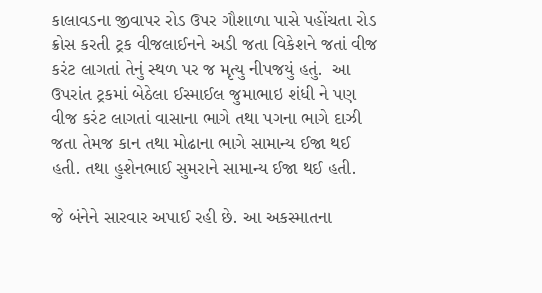કાલાવડના જીવાપર રોડ ઉપર ગૌશાળા પાસે પહોંચતા રોડ ક્રોસ કરતી ટ્રક વીજલાઈનને અડી જતા વિકેશને જતાં વીજ કરંટ લાગતાં તેનું સ્થળ પર જ મૃત્યુ નીપજયું હતું.  આ ઉપરાંત ટ્રકમાં બેઠેલા ઈસ્માઈલ જુમાભાઇ શંધી ને પણ વીજ કરંટ લાગતાં વાસાના ભાગે તથા પગના ભાગે દાઝી જતા તેમજ કાન તથા મોઢાના ભાગે સામાન્ય ઈજા થઈ હતી. તથા હુશેનભાઈ સુમરાને સામાન્ય ઈજા થઈ હતી.

જે બંનેને સારવાર અપાઈ રહી છે. આ અકસ્માતના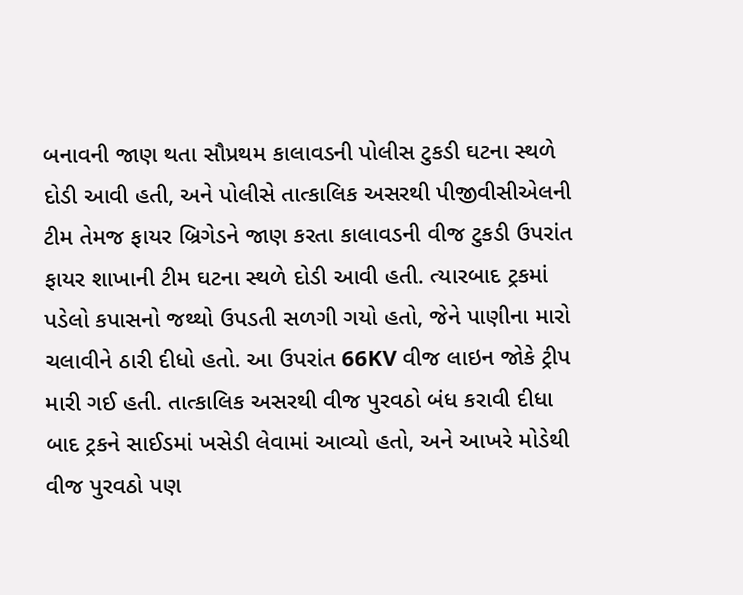બનાવની જાણ થતા સૌપ્રથમ કાલાવડની પોલીસ ટુકડી ઘટના સ્થળે દોડી આવી હતી, અને પોલીસે તાત્કાલિક અસરથી પીજીવીસીએલની ટીમ તેમજ ફાયર બ્રિગેડને જાણ કરતા કાલાવડની વીજ ટુકડી ઉપરાંત ફાયર શાખાની ટીમ ઘટના સ્થળે દોડી આવી હતી. ત્યારબાદ ટ્રકમાં પડેલો કપાસનો જથ્થો ઉપડતી સળગી ગયો હતો, જેને પાણીના મારો ચલાવીને ઠારી દીધો હતો. આ ઉપરાંત 66KV વીજ લાઇન જોકે ટ્રીપ મારી ગઈ હતી. તાત્કાલિક અસરથી વીજ પુરવઠો બંધ કરાવી દીધા બાદ ટ્રકને સાઈડમાં ખસેડી લેવામાં આવ્યો હતો, અને આખરે મોડેથી વીજ પુરવઠો પણ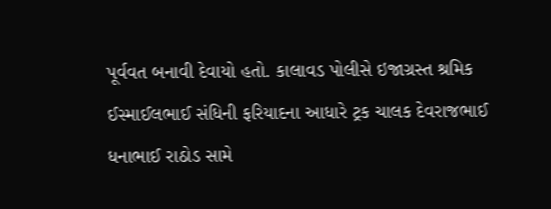પૂર્વવત બનાવી દેવાયો હતો. કાલાવડ પોલીસે ઇજાગ્રસ્ત શ્રમિક ઈસ્માઈલભાઈ સંધિની ફરિયાદના આધારે ટ્રક ચાલક દેવરાજભાઈ ધનાભાઈ રાઠોડ સામે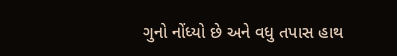ગુનો નોંધ્યો છે અને વધુ તપાસ હાથ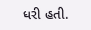ધરી હતી.